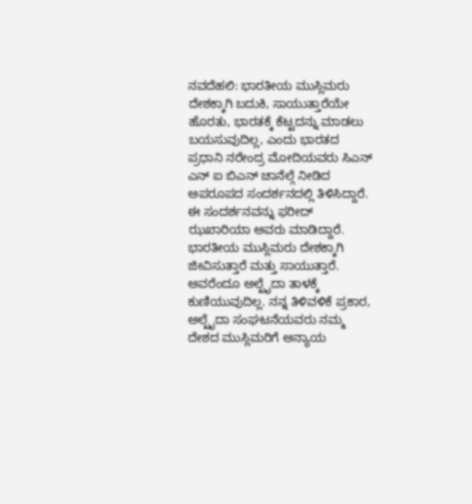ನವದೆಹಲಿ: ಭಾರತೀಯ ಮುಸ್ಲಿಮರು ದೇಶಕ್ಕಾಗಿ ಬದುಕಿ, ಸಾಯುತ್ತಾರೆಯೇ ಹೊರತು, ಭಾರತಕ್ಕೆ ಕೆಟ್ಟದನ್ನು ಮಾಡಲು ಬಯಸುವುದಿಲ್ಲ, ಎಂದು ಭಾರತದ ಪ್ರಧಾನಿ ನರೇಂದ್ರ ಮೋದಿಯವರು ಸಿಎನ್ ಎನ್ ಐ ಬಿಎನ್ ಚಾನೆಲ್ಗೆ ನೀಡಿದ ಅಪರೂಪದ ಸಂದರ್ಶನದಲ್ಲಿ ತಿಳಿಸಿದ್ದಾರೆ. ಈ ಸಂದರ್ಶನವನ್ನು ಫರೀದ್ ಝಖಾರಿಯಾ ಅವರು ಮಾಡಿದ್ದಾರೆ.
ಭಾರತೀಯ ಮುಸ್ಲಿಮರು ದೇಶಕ್ಕಾಗಿ ಜೀವಿಸುತ್ತಾರೆ ಮತ್ತು ಸಾಯುತ್ತಾರೆ. ಅವರೆಂದೂ ಅಲ್ಖೈದಾ ತಾಳಕ್ಕೆ ಕುಣಿಯುವುದಿಲ್ಲ. ನನ್ನ ತಿಳಿವಳಿಕೆ ಪ್ರಕಾರ, ಅಲ್ಖೈದಾ ಸಂಘಟನೆಯವರು ನಮ್ಮ ದೇಶದ ಮುಸ್ಲಿಮರಿಗೆ ಅನ್ಯಾಯ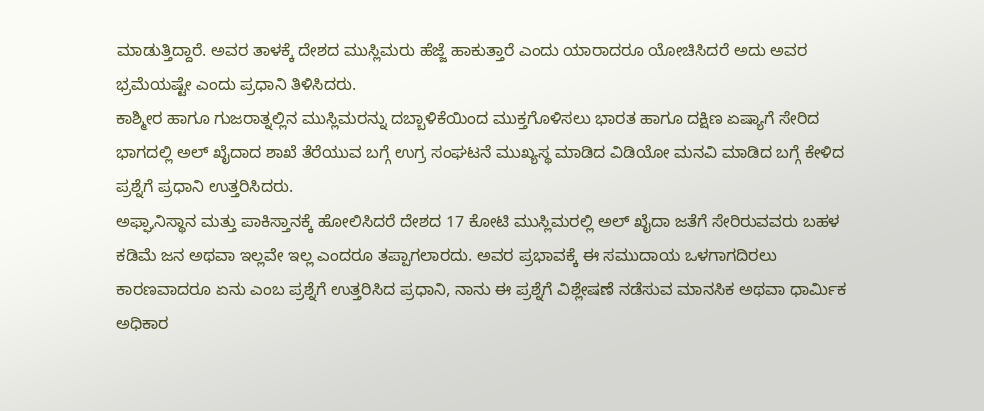ಮಾಡುತ್ತಿದ್ದಾರೆ. ಅವರ ತಾಳಕ್ಕೆ ದೇಶದ ಮುಸ್ಲಿಮರು ಹೆಜ್ಜೆ ಹಾಕುತ್ತಾರೆ ಎಂದು ಯಾರಾದರೂ ಯೋಚಿಸಿದರೆ ಅದು ಅವರ ಭ್ರಮೆಯಷ್ಟೇ ಎಂದು ಪ್ರಧಾನಿ ತಿಳಿಸಿದರು.
ಕಾಶ್ಮೀರ ಹಾಗೂ ಗುಜರಾತ್ನಲ್ಲಿನ ಮುಸ್ಲಿಮರನ್ನು ದಬ್ಬಾಳಿಕೆಯಿಂದ ಮುಕ್ತಗೊಳಿಸಲು ಭಾರತ ಹಾಗೂ ದಕ್ಷಿಣ ಏಷ್ಯಾಗೆ ಸೇರಿದ ಭಾಗದಲ್ಲಿ ಅಲ್ ಖೈದಾದ ಶಾಖೆ ತೆರೆಯುವ ಬಗ್ಗೆ ಉಗ್ರ ಸಂಘಟನೆ ಮುಖ್ಯಸ್ಥ ಮಾಡಿದ ವಿಡಿಯೋ ಮನವಿ ಮಾಡಿದ ಬಗ್ಗೆ ಕೇಳಿದ ಪ್ರಶ್ನೆಗೆ ಪ್ರಧಾನಿ ಉತ್ತರಿಸಿದರು.
ಅಫ್ಘಾನಿಸ್ಥಾನ ಮತ್ತು ಪಾಕಿಸ್ತಾನಕ್ಕೆ ಹೋಲಿಸಿದರೆ ದೇಶದ 17 ಕೋಟಿ ಮುಸ್ಲಿಮರಲ್ಲಿ ಅಲ್ ಖೈದಾ ಜತೆಗೆ ಸೇರಿರುವವರು ಬಹಳ ಕಡಿಮೆ ಜನ ಅಥವಾ ಇಲ್ಲವೇ ಇಲ್ಲ ಎಂದರೂ ತಪ್ಪಾಗಲಾರದು. ಅವರ ಪ್ರಭಾವಕ್ಕೆ ಈ ಸಮುದಾಯ ಒಳಗಾಗದಿರಲು ಕಾರಣವಾದರೂ ಏನು ಎಂಬ ಪ್ರಶ್ನೆಗೆ ಉತ್ತರಿಸಿದ ಪ್ರಧಾನಿ, ನಾನು ಈ ಪ್ರಶ್ನೆಗೆ ವಿಶ್ಲೇಷಣೆ ನಡೆಸುವ ಮಾನಸಿಕ ಅಥವಾ ಧಾರ್ಮಿಕ ಅಧಿಕಾರ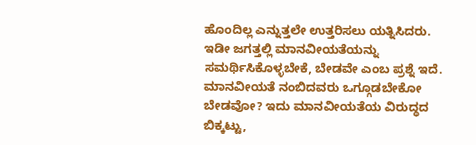ಹೊಂದಿಲ್ಲ ಎನ್ನುತ್ತಲೇ ಉತ್ತರಿಸಲು ಯತ್ನಿಸಿದರು.
ಇಡೀ ಜಗತ್ತಲ್ಲಿ ಮಾನವೀಯತೆಯನ್ನು ಸಮರ್ಥಿಸಿಕೊಳ್ಳಬೇಕೆ, ಬೇಡವೇ ಎಂಬ ಪ್ರಶ್ನೆ ಇದೆ. ಮಾನವೀಯತೆ ನಂಬಿದವರು ಒಗ್ಗೂಡಬೇಕೋ ಬೇಡವೋ? ಇದು ಮಾನವೀಯತೆಯ ವಿರುದ್ಧದ ಬಿಕ್ಕಟ್ಟು,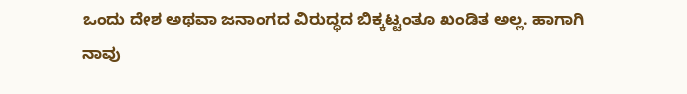ಒಂದು ದೇಶ ಅಥವಾ ಜನಾಂಗದ ವಿರುದ್ಧದ ಬಿಕ್ಕಟ್ಟಂತೂ ಖಂಡಿತ ಅಲ್ಲ. ಹಾಗಾಗಿ ನಾವು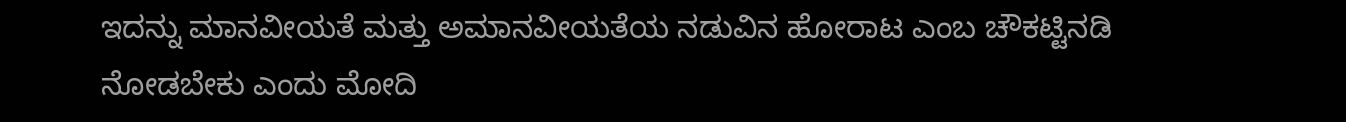ಇದನ್ನು ಮಾನವೀಯತೆ ಮತ್ತು ಅಮಾನವೀಯತೆಯ ನಡುವಿನ ಹೋರಾಟ ಎಂಬ ಚೌಕಟ್ಟಿನಡಿ ನೋಡಬೇಕು ಎಂದು ಮೋದಿ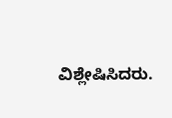ವಿಶ್ಲೇಷಿಸಿದರು.